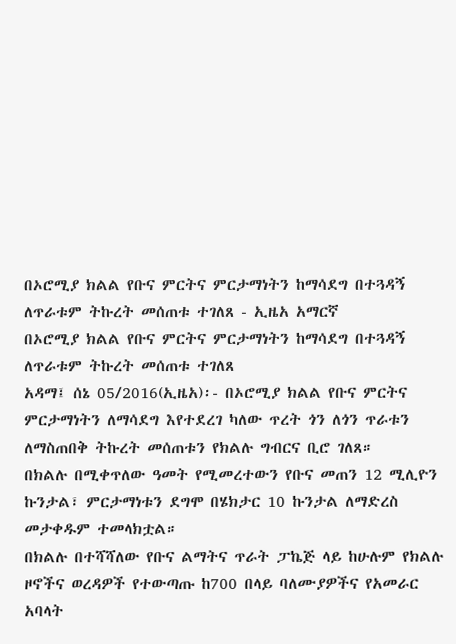በኦሮሚያ ክልል የቡና ምርትና ምርታማነትን ከማሳደግ በተጓዳኝ ለጥራቱም ትኩረት መሰጠቱ ተገለጸ - ኢዜአ አማርኛ
በኦሮሚያ ክልል የቡና ምርትና ምርታማነትን ከማሳደግ በተጓዳኝ ለጥራቱም ትኩረት መሰጠቱ ተገለጸ
አዳማ፤ ሰኔ 05/2016(ኢዜአ)፡- በኦሮሚያ ክልል የቡና ምርትና ምርታማነትን ለማሳደግ እየተደረገ ካለው ጥረት ጎን ለጎን ጥራቱን ለማስጠበቅ ትኩረት መሰጠቱን የክልሉ ግብርና ቢሮ ገለጸ።
በክልሉ በሚቀጥለው ዓመት የሚመረተውን የቡና መጠን 12 ሚሊዮን ኩንታል፣ ምርታማነቱን ደግሞ በሄክታር 10 ኩንታል ለማድረስ መታቀዱም ተመላክቷል።
በክልሉ በተሻሻለው የቡና ልማትና ጥራት ፓኬጅ ላይ ከሁሉም የክልሉ ዞኖችና ወረዳዎች የተውጣጡ ከ700 በላይ ባለሙያዎችና የአመራር አባላት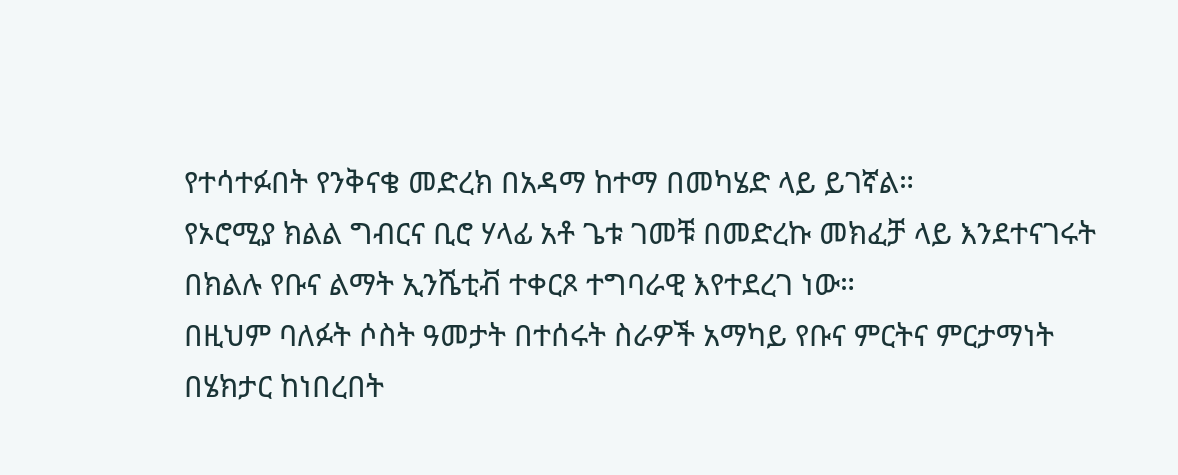የተሳተፉበት የንቅናቄ መድረክ በአዳማ ከተማ በመካሄድ ላይ ይገኛል።
የኦሮሚያ ክልል ግብርና ቢሮ ሃላፊ አቶ ጌቱ ገመቹ በመድረኩ መክፈቻ ላይ እንደተናገሩት በክልሉ የቡና ልማት ኢንሼቲቭ ተቀርጾ ተግባራዊ እየተደረገ ነው።
በዚህም ባለፉት ሶስት ዓመታት በተሰሩት ስራዎች አማካይ የቡና ምርትና ምርታማነት በሄክታር ከነበረበት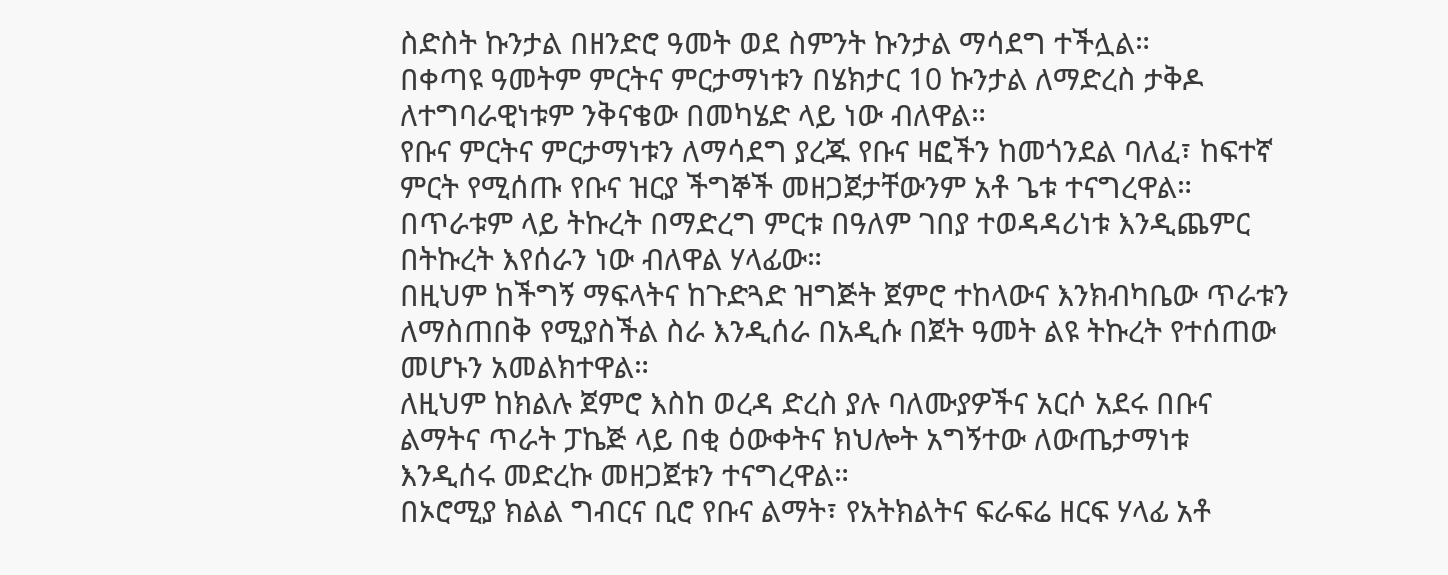ስድስት ኩንታል በዘንድሮ ዓመት ወደ ስምንት ኩንታል ማሳደግ ተችሏል።
በቀጣዩ ዓመትም ምርትና ምርታማነቱን በሄክታር 10 ኩንታል ለማድረስ ታቅዶ ለተግባራዊነቱም ንቅናቄው በመካሄድ ላይ ነው ብለዋል።
የቡና ምርትና ምርታማነቱን ለማሳደግ ያረጁ የቡና ዛፎችን ከመጎንደል ባለፈ፣ ከፍተኛ ምርት የሚሰጡ የቡና ዝርያ ችግኞች መዘጋጀታቸውንም አቶ ጌቱ ተናግረዋል።
በጥራቱም ላይ ትኩረት በማድረግ ምርቱ በዓለም ገበያ ተወዳዳሪነቱ እንዲጨምር በትኩረት እየሰራን ነው ብለዋል ሃላፊው።
በዚህም ከችግኝ ማፍላትና ከጉድጓድ ዝግጅት ጀምሮ ተከላውና እንክብካቤው ጥራቱን ለማስጠበቅ የሚያስችል ስራ እንዲሰራ በአዲሱ በጀት ዓመት ልዩ ትኩረት የተሰጠው መሆኑን አመልክተዋል።
ለዚህም ከክልሉ ጀምሮ እስከ ወረዳ ድረስ ያሉ ባለሙያዎችና አርሶ አደሩ በቡና ልማትና ጥራት ፓኬጅ ላይ በቂ ዕውቀትና ክህሎት አግኝተው ለውጤታማነቱ እንዲሰሩ መድረኩ መዘጋጀቱን ተናግረዋል።
በኦሮሚያ ክልል ግብርና ቢሮ የቡና ልማት፣ የአትክልትና ፍራፍሬ ዘርፍ ሃላፊ አቶ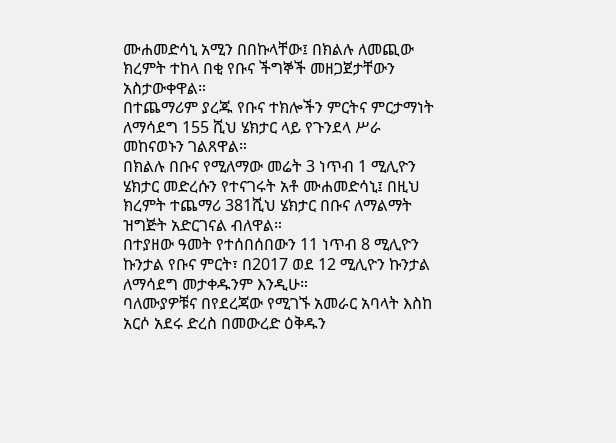ሙሐመድሳኒ አሚን በበኩላቸው፤ በክልሉ ለመጪው ክረምት ተከላ በቂ የቡና ችግኞች መዘጋጀታቸውን አስታውቀዋል።
በተጨማሪም ያረጁ የቡና ተክሎችን ምርትና ምርታማነት ለማሳደግ 155 ሺህ ሄክታር ላይ የጉንደላ ሥራ መከናወኑን ገልጸዋል።
በክልሉ በቡና የሚለማው መሬት 3 ነጥብ 1 ሚሊዮን ሄክታር መድረሱን የተናገሩት አቶ ሙሐመድሳኒ፤ በዚህ ክረምት ተጨማሪ 381ሺህ ሄክታር በቡና ለማልማት ዝግጅት አድርገናል ብለዋል።
በተያዘው ዓመት የተሰበሰበውን 11 ነጥብ 8 ሚሊዮን ኩንታል የቡና ምርት፣ በ2017 ወደ 12 ሚሊዮን ኩንታል ለማሳደግ መታቀዱንም እንዲሁ።
ባለሙያዎቹና በየደረጃው የሚገኙ አመራር አባላት እስከ አርሶ አደሩ ድረስ በመውረድ ዕቅዱን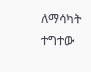ለማሳካት ተግተው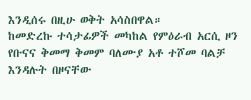እንዲሰሩ በዚሁ ወቅት አሳስበዋል።
ከመድረኩ ተሳታፊዎች መካከል የምዕራብ አርሲ ዞን የቡናና ቅመማ ቅመም ባለሙያ አቶ ተሾመ ባልቻ እንዳሉት በዞናቸው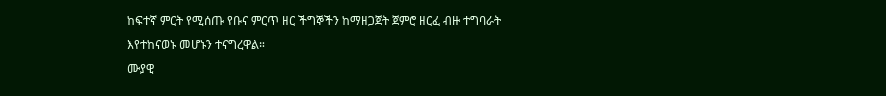ከፍተኛ ምርት የሚሰጡ የቡና ምርጥ ዘር ችግኞችን ከማዘጋጀት ጀምሮ ዘርፈ ብዙ ተግባራት እየተከናወኑ መሆኑን ተናግረዋል።
ሙያዊ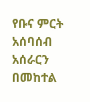የቡና ምርት አሰባሰብ አሰራርን በመከተል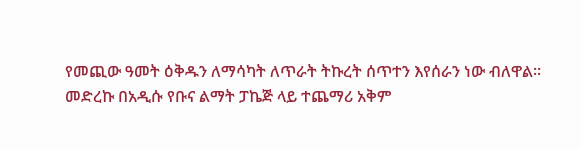የመጪው ዓመት ዕቅዱን ለማሳካት ለጥራት ትኩረት ሰጥተን እየሰራን ነው ብለዋል።
መድረኩ በአዲሱ የቡና ልማት ፓኬጅ ላይ ተጨማሪ አቅም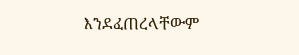እንደፈጠረላቸውም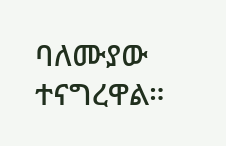ባለሙያው ተናግረዋል።